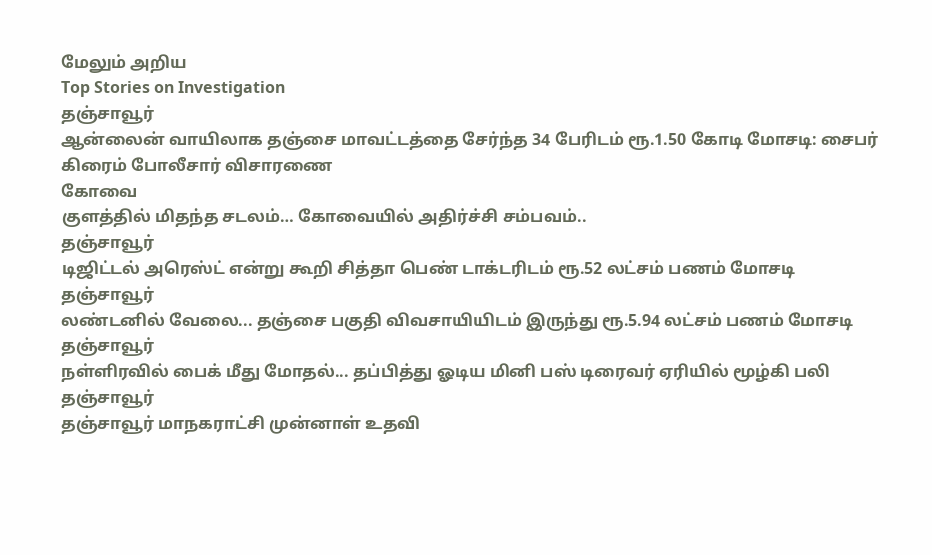மேலும் அறிய
Top Stories on Investigation
தஞ்சாவூர்
ஆன்லைன் வாயிலாக தஞ்சை மாவட்டத்தை சேர்ந்த 34 பேரிடம் ரூ.1.50 கோடி மோசடி: சைபர் கிரைம் போலீசார் விசாரணை
கோவை
குளத்தில் மிதந்த சடலம்… கோவையில் அதிர்ச்சி சம்பவம்..
தஞ்சாவூர்
டிஜிட்டல் அரெஸ்ட் என்று கூறி சித்தா பெண் டாக்டரிடம் ரூ.52 லட்சம் பணம் மோசடி
தஞ்சாவூர்
லண்டனில் வேலை... தஞ்சை பகுதி விவசாயியிடம் இருந்து ரூ.5.94 லட்சம் பணம் மோசடி
தஞ்சாவூர்
நள்ளிரவில் பைக் மீது மோதல்... தப்பித்து ஓடிய மினி பஸ் டிரைவர் ஏரியில் மூழ்கி பலி
தஞ்சாவூர்
தஞ்சாவூர் மாநகராட்சி முன்னாள் உதவி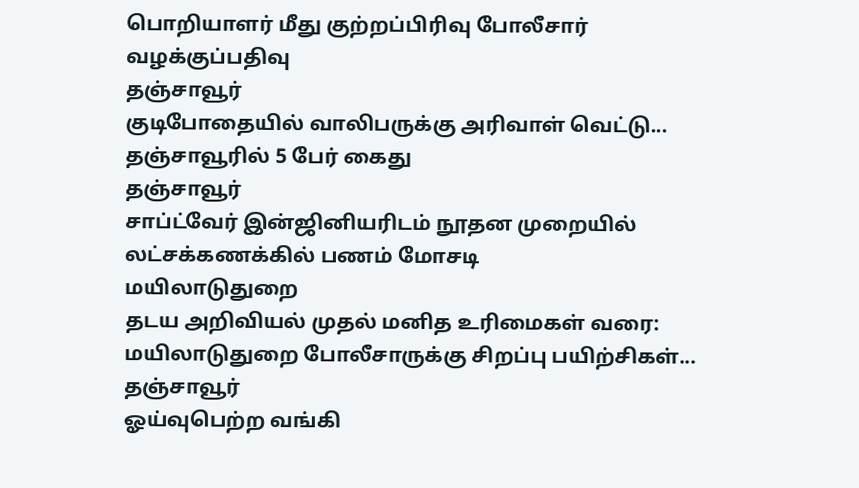பொறியாளர் மீது குற்றப்பிரிவு போலீசார் வழக்குப்பதிவு
தஞ்சாவூர்
குடிபோதையில் வாலிபருக்கு அரிவாள் வெட்டு... தஞ்சாவூரில் 5 பேர் கைது
தஞ்சாவூர்
சாப்ட்வேர் இன்ஜினியரிடம் நூதன முறையில் லட்சக்கணக்கில் பணம் மோசடி
மயிலாடுதுறை
தடய அறிவியல் முதல் மனித உரிமைகள் வரை: மயிலாடுதுறை போலீசாருக்கு சிறப்பு பயிற்சிகள்...
தஞ்சாவூர்
ஓய்வுபெற்ற வங்கி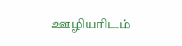ஊழியரிடம்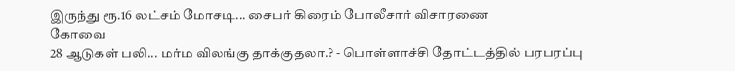இருந்து ரூ.16 லட்சம் மோசடி... சைபர் கிரைம் போலீசார் விசாரணை
கோவை
28 ஆடுகள் பலி... மர்ம விலங்கு தாக்குதலா.? - பொள்ளாச்சி தோட்டத்தில் பரபரப்பு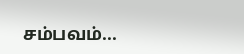சம்பவம்...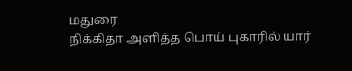மதுரை
நிக்கிதா அளித்த பொய் புகாரில் யார்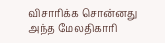விசாரிக்க சொன்னது அந்த மேலதிகாரி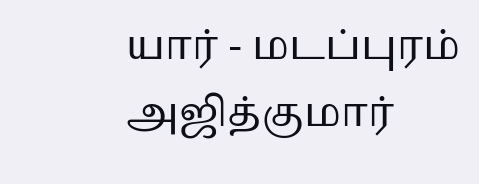யார் - மடப்புரம் அஜித்குமார்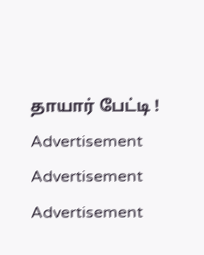தாயார் பேட்டி !
Advertisement
Advertisement
Advertisement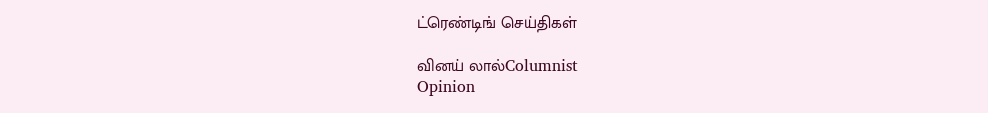ட்ரெண்டிங் செய்திகள்

வினய் லால்Columnist
Opinion